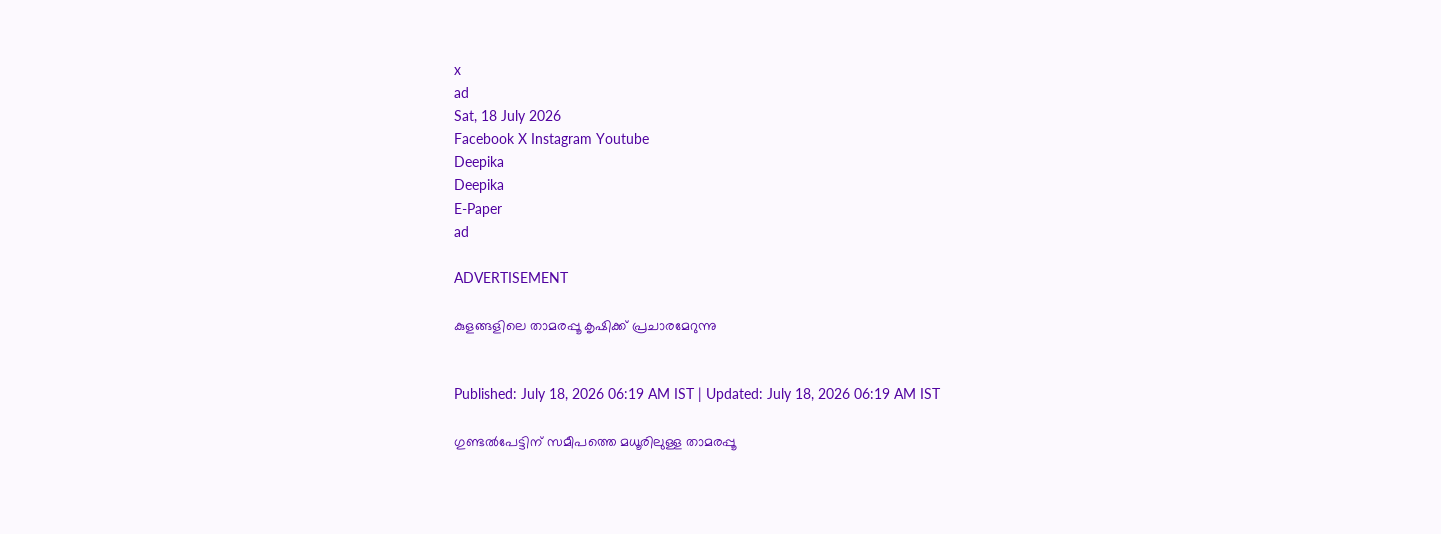x
ad
Sat, 18 July 2026
Facebook X Instagram Youtube
Deepika
Deepika
E-Paper
ad

ADVERTISEMENT

കുളങ്ങളിലെ താമരപ്പൂ കൃഷിക്ക് പ്രചാരമേറുന്നു


Published: July 18, 2026 06:19 AM IST | Updated: July 18, 2026 06:19 AM IST

ഗുണ്ടല്‍പേട്ടിന് സമീപത്തെ മധൂരിലുള്ള താമരപ്പൂ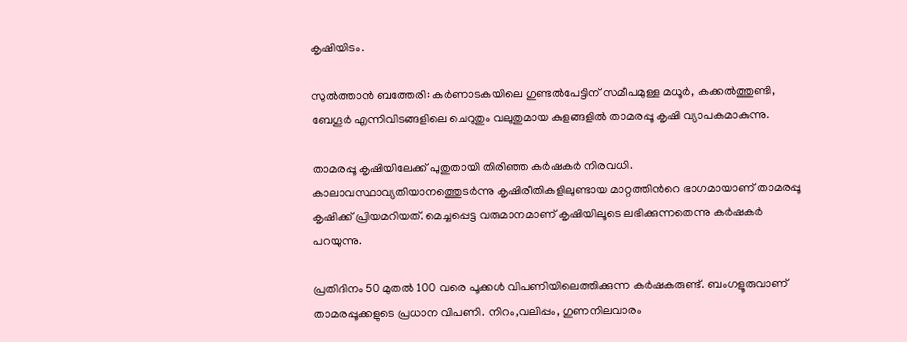കൃഷിയിടം.

സുല്‍ത്താന്‍ ബത്തേരി: കര്‍ണാടകയിലെ ഗുണ്ടല്‍പേട്ടിന് സമീപമുള്ള മധൂര്‍, കക്കല്‍ത്തുണ്ടി, ബേഗൂര്‍ എന്നിവിടങ്ങളിലെ ചെറുതും വലുതുമായ കുളങ്ങളില്‍ താമരപ്പൂ കൃഷി വ്യാപകമാകുന്നു.

താമരപ്പൂ കൃഷിയിലേക്ക് പുതുതായി തിരിഞ്ഞ കര്‍ഷകര്‍ നിരവധി. കാലാവസ്ഥാവ്യതിയാനത്തെുടര്‍ന്നു കൃഷിരീതികളിലുണ്ടായ മാറ്റത്തിന്‍റെ ഭാഗമായാണ് താമരപ്പൂ കൃഷിക്ക് പ്രിയമറിയത്. മെച്ചപ്പെട്ട വരുമാനമാണ് കൃഷിയിലൂടെ ലഭിക്കുന്നതെന്നു കര്‍ഷകര്‍ പറയുന്നു.

പ്രതിദിനം 50 മുതല്‍ 100 വരെ പൂക്കള്‍ വിപണിയിലെത്തിക്കുന്ന കര്‍ഷകരുണ്ട്. ബംഗളൂരുവാണ് താമരപ്പൂക്കളുടെ പ്രധാന വിപണി. നിറം,വലിപ്പം, ഗുണനിലവാരം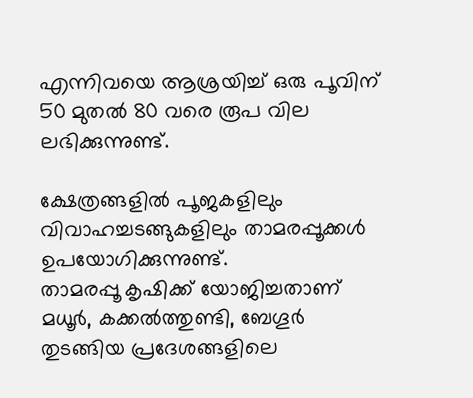എന്നിവയെ ആശ്രയിച്ച് ഒരു പൂവിന് 50 മുതല്‍ 80 വരെ രൂപ വില ലഭിക്കുന്നുണ്ട്.

ക്ഷേത്രങ്ങളില്‍ പൂജകളിലും വിവാഹച്ചടങ്ങുകളിലും താമരപ്പൂക്കള്‍ ഉപയോഗിക്കുന്നുണ്ട്.
താമരപ്പൂ കൃഷിക്ക് യോജിച്ചതാണ് മധൂര്‍, കക്കല്‍ത്തുണ്ടി, ബേഗൂര്‍ തുടങ്ങിയ പ്രദേശങ്ങളിലെ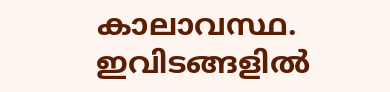കാലാവസ്ഥ. ഇവിടങ്ങളില്‍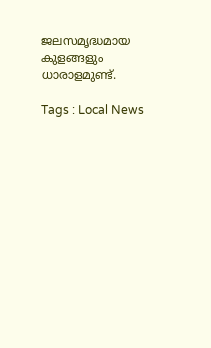ജലസമൃദ്ധമായ കുളങ്ങളും ധാരാളമുണ്ട്.

Tags : Local News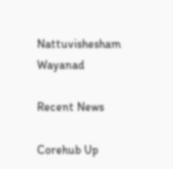Nattuvishesham Wayanad

Recent News

Corehub Up